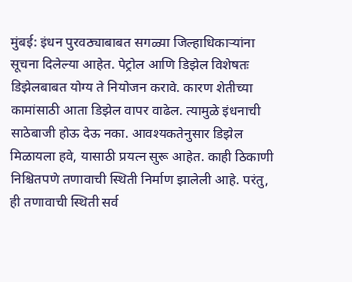मुंबई: इंधन पुरवठ्याबाबत सगळ्या जिल्हाधिकाऱ्यांना सूचना दिलेल्या आहेत. पेट्रोल आणि डिझेल विशेषतः डिझेलबाबत योग्य ते नियोजन करावे. कारण शेतीच्या कामांसाठी आता डिझेल वापर वाढेल. त्यामुळे इंधनाची साठेबाजी होऊ देऊ नका. आवश्यकतेनुसार डिझेल मिळायला हवे, यासाठी प्रयत्न सुरू आहेत. काही ठिकाणी निश्चितपणे तणावाची स्थिती निर्माण झालेली आहे. परंतु, ही तणावाची स्थिती सर्व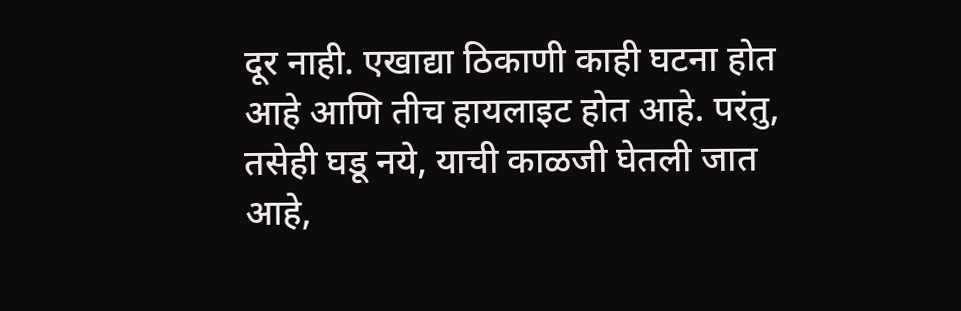दूर नाही. एखाद्या ठिकाणी काही घटना होत आहे आणि तीच हायलाइट होत आहे. परंतु, तसेही घडू नये, याची काळजी घेतली जात आहे,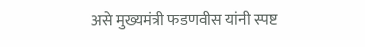असे मुख्यमंत्री फडणवीस यांनी स्पष्ट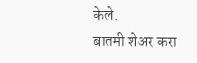केले.
बातमी शेअर करा